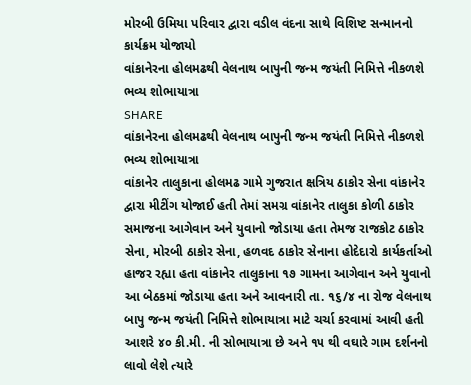મોરબી ઉમિયા પરિવાર દ્વારા વડીલ વંદના સાથે વિશિષ્ટ સન્માનનો કાર્યક્રમ યોજાયો
વાંકાનેરના હોલમઢથી વેલનાથ બાપુની જન્મ જયંતી નિમિત્તે નીકળશે ભવ્ય શોભાયાત્રા
SHARE
વાંકાનેરના હોલમઢથી વેલનાથ બાપુની જન્મ જયંતી નિમિત્તે નીકળશે ભવ્ય શોભાયાત્રા
વાંકાનેર તાલુકાના હોલમઢ ગામે ગુજરાત ક્ષત્રિય ઠાકોર સેના વાંકાનેર દ્વારા મીટીંગ યોજાઈ હતી તેમાં સમગ્ર વાંકાનેર તાલુકા કોળી ઠાકોર સમાજના આગેવાન અને યુવાનો જોડાયા હતા તેમજ રાજકોટ ઠાકોર સેના, મોરબી ઠાકોર સેના, હળવદ ઠાકોર સેનાના હોદેદારો કાર્યકર્તાઓ હાજર રહ્યા હતા વાંકાનેર તાલુકાના ૧૭ ગામના આગેવાન અને યુવાનો આ બેઠકમાં જોડાયા હતા અને આવનારી તા. ૧૬/૪ ના રોજ વેલનાથ બાપુ જન્મ જયંતી નિમિત્તે શોભાયાત્રા માટે ચર્ચા કરવામાં આવી હતી આશરે ૪૦ કી.મી. ની સોભાયાત્રા છે અને ૧૫ થી વઘારે ગામ દર્શનનો લાવો લેશે ત્યારે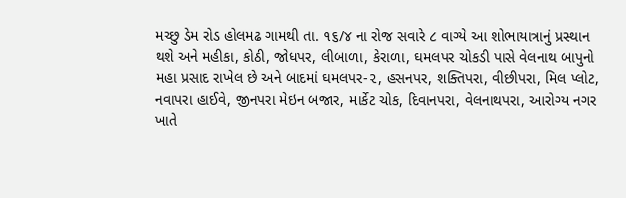મચ્છુ ડેમ રોડ હોલમઢ ગામથી તા. ૧૬/૪ ના રોજ સવારે ૮ વાગ્યે આ શોભાયાત્રાનું પ્રસ્થાન થશે અને મહીકા, કોઠી, જોધપર, લીબાળા, કેરાળા, ઘમલપર ચોકડી પાસે વેલનાથ બાપુનો મહા પ્રસાદ રાખેલ છે અને બાદમાં ઘમલપર-૨, હસનપર, શક્તિપરા, વીછીપરા, મિલ પ્લોટ, નવાપરા હાઈવે, જીનપરા મેઇન બજાર, માર્કેટ ચોક, દિવાનપરા, વેલનાથપરા, આરોગ્ય નગર ખાતે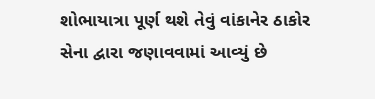શોભાયાત્રા પૂર્ણ થશે તેવું વાંકાનેર ઠાકોર સેના દ્વારા જણાવવામાં આવ્યું છે